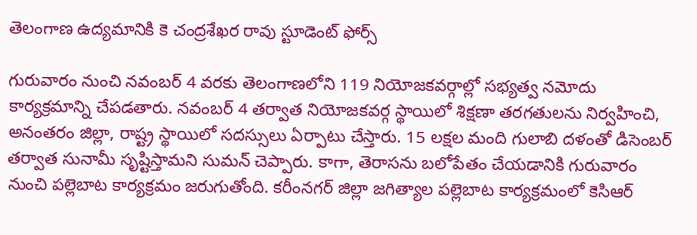తెలంగాణ ఉద్యమానికి కె చంద్రశేఖర రావు స్టూడెంట్ ఫోర్స్

గురువారం నుంచి నవంబర్ 4 వరకు తెలంగాణలోని 119 నియోజకవర్గాల్లో సభ్యత్వ నమోదు కార్యక్రమాన్ని చేపడతారు. నవంబర్ 4 తర్వాత నియోజకవర్గ స్థాయిలో శిక్షణా తరగతులను నిర్వహించి, అనంతరం జిల్లా, రాష్ట్ర స్థాయిలో సదస్సులు ఏర్పాటు చేస్తారు. 15 లక్షల మంది గులాబి దళంతో డిసెంబర్ తర్వాత సునామీ సృష్టిస్తామని సుమన్ చెప్పారు. కాగా, తెరాసను బలోపేతం చేయడానికి గురువారం నుంచి పల్లెబాట కార్యక్రమం జరుగుతోంది. కరీంనగర్ జిల్లా జగిత్యాల పల్లెబాట కార్యక్రమంలో కెసిఆర్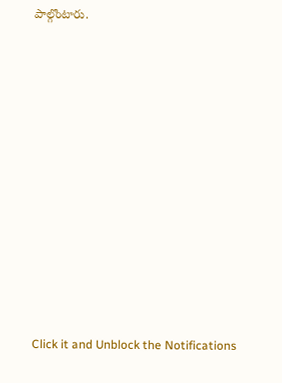పాల్గొంటారు.












Click it and Unblock the Notifications